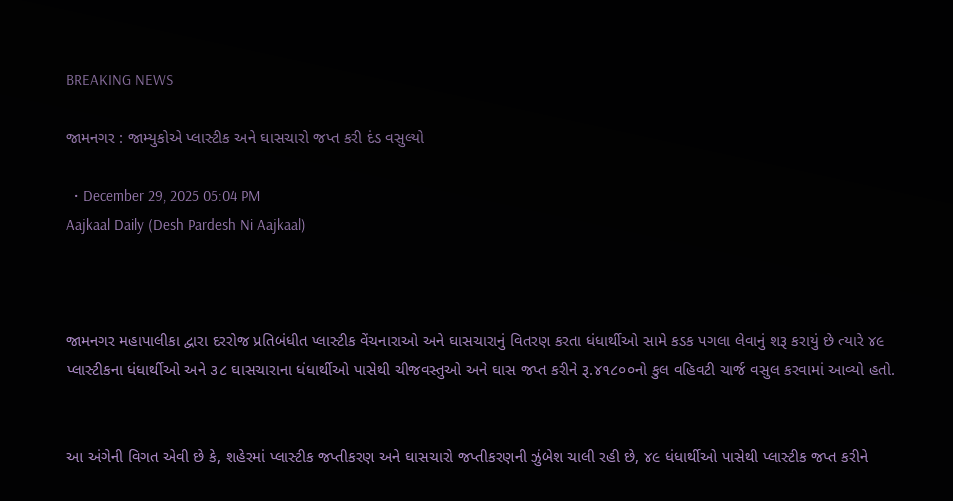BREAKING NEWS

જામનગર : જામ્યુકોએ પ્લાસ્ટીક અને ઘાસચારો જપ્ત કરી દંડ વસુલ્યો

  • December 29, 2025 05:04 PM
Aajkaal Daily (Desh Pardesh Ni Aajkaal)



જામનગર મહાપાલીકા દ્વારા દરરોજ પ્રતિબંધીત પ્લાસ્ટીક વેંચનારાઓ અને ઘાસચારાનું વિતરણ કરતા ધંધાર્થીઓ સામે કડક પગલા લેવાનું શરૂ કરાયું છે ત્યારે ૪૯ પ્લાસ્ટીકના ધંધાર્થીઓ અને ૩૮ ઘાસચારાના ધંધાર્થીઓ પાસેથી ચીજવસ્તુઓ અને ઘાસ જપ્ત કરીને રૂ.૪૧૮૦૦નો કુલ વહિવટી ચાર્જ વસુલ કરવામાં આવ્યો હતો.


આ અંગેની વિગત એવી છે કે, શહેરમાં પ્લાસ્ટીક જપ્તીકરણ અને ઘાસચારો જપ્તીકરણની ઝુંબેશ ચાલી રહી છે, ૪૯ ધંધાર્થીઓ પાસેથી પ્લાસ્ટીક જપ્ત કરીને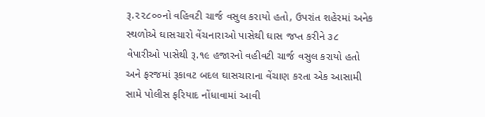રૂ.૨૨૮૦૦નો વહિવટી ચાર્જ વસુલ કરાયો હતો, ઉપરાંત શહેરમાં અનેક સ્થળોએ ઘાસચારો વેંચનારાઓ પાસેથી ઘાસ જપ્ત કરીને ૩૮ વેપારીઓ પાસેથી રૂ.૧૯ હજારનો વહીવટી ચાર્જ વસુલ કરાયો હતો અને ફરજમાં રૂકાવટ બદલ ઘાસચારાના વેંચાણ કરતા એક આસામી સામે પોલીસ ફરિયાદ નોંધાવામાં આવી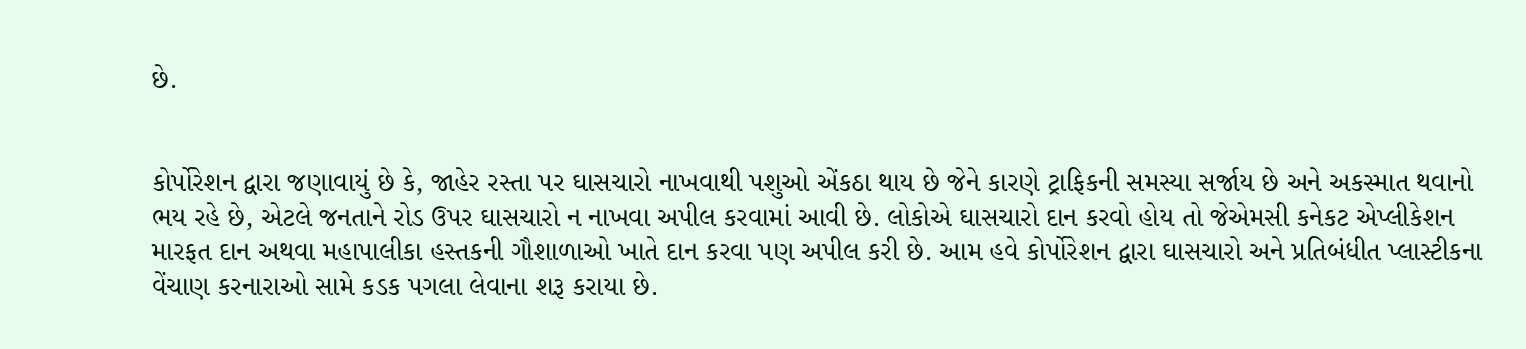છે.


કોર્પોરેશન દ્વારા જણાવાયું છે કે, જાહેર રસ્તા પર ઘાસચારો નાખવાથી પશુઓ એંકઠા થાય છે જેને કારણે ટ્રાફિકની સમસ્યા સર્જાય છે અને અકસ્માત થવાનો ભય રહે છે, એટલે જનતાને રોડ ઉપર ઘાસચારો ન નાખવા અપીલ કરવામાં આવી છે. લોકોએ ઘાસચારો દાન કરવો હોય તો જેએમસી કનેકટ એપ્લીકેશન મારફત દાન અથવા મહાપાલીકા હસ્તકની ગૌશાળાઓ ખાતે દાન કરવા પણ અપીલ કરી છે. આમ હવે કોર્પોરેશન દ્વારા ઘાસચારો અને પ્રતિબંધીત પ્લાસ્ટીકના વેંચાણ કરનારાઓ સામે કડક પગલા લેવાના શરૂ કરાયા છે.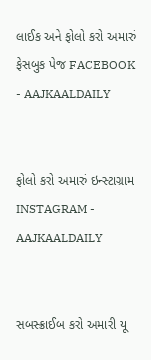લાઈક અને ફોલો કરો અમારું ફેસબુક પેજ FACEBOOK - AAJKAALDAILY


ફોલો કરો અમારું ઇન્સ્ટાગ્રામ INSTAGRAM - AAJKAALDAILY


સબસ્ક્રાઈબ કરો અમારી યૂ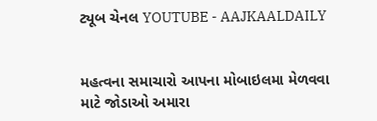ટ્યૂબ ચેનલ YOUTUBE - AAJKAALDAILY


મહત્વના સમાચારો આપના મોબાઇલમા મેળવવા માટે જોડાઓ અમારા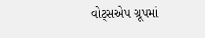વોટ્સએપ ગ્રૂપમાં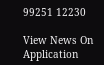99251 12230

View News On Application